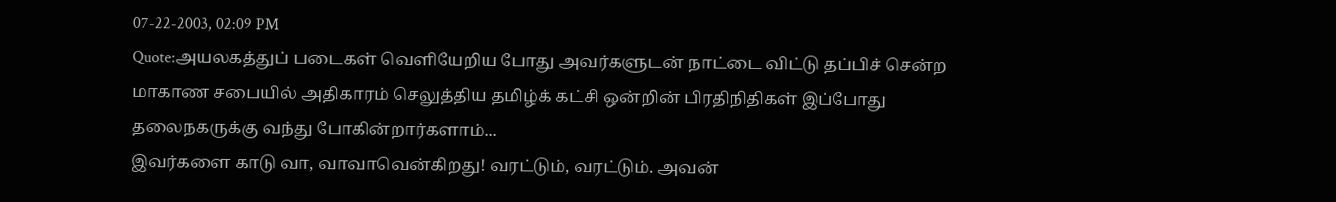07-22-2003, 02:09 PM
Quote:அயலகத்துப் படைகள் வெளியேறிய போது அவர்களுடன் நாட்டை விட்டு தப்பிச் சென்ற மாகாண சபையில் அதிகாரம் செலுத்திய தமிழ்க் கட்சி ஒன்றின் பிரதிநிதிகள் இப்போது தலைநகருக்கு வந்து போகின்றார்களாம்...
இவர்களை காடு வா, வாவாவென்கிறது! வரட்டும், வரட்டும். அவன்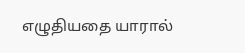எழுதியதை யாரால்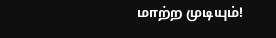மாற்ற முடியும்!